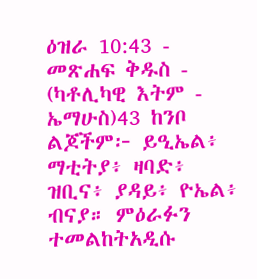ዕዝራ 10:43 - መጽሐፍ ቅዱስ - (ካቶሊካዊ እትም - ኤማሁስ)43 ከንቦ ልጆችም፦ ይዒኤል፥ ማቲትያ፥ ዛባድ፥ ዝቢና፥ ያዳይ፥ ዮኤል፥ ብናያ። ምዕራፉን ተመልከትአዲሱ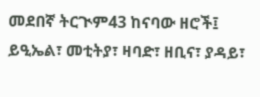መደበኛ ትርጒም43 ከናባው ዘሮች፤ ይዒኤል፣ መቲትያ፣ ዛባድ፣ ዘቢና፣ ያዳይ፣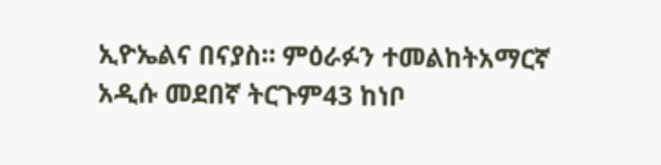ኢዮኤልና በናያስ። ምዕራፉን ተመልከትአማርኛ አዲሱ መደበኛ ትርጉም43 ከነቦ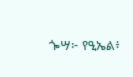ጐሣ፦ የዒኤል፥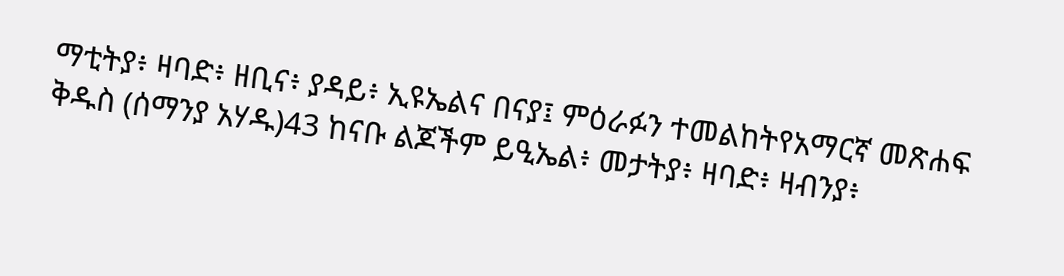ማቲትያ፥ ዛባድ፥ ዘቢና፥ ያዳይ፥ ኢዩኤልና በናያ፤ ምዕራፉን ተመልከትየአማርኛ መጽሐፍ ቅዱስ (ሰማንያ አሃዱ)43 ከናቡ ልጆችም ይዒኤል፥ መታትያ፥ ዛባድ፥ ዛብንያ፥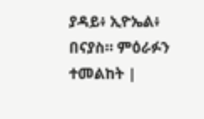ያዳይ፥ ኢዮኤል፥ በናያስ። ምዕራፉን ተመልከት |